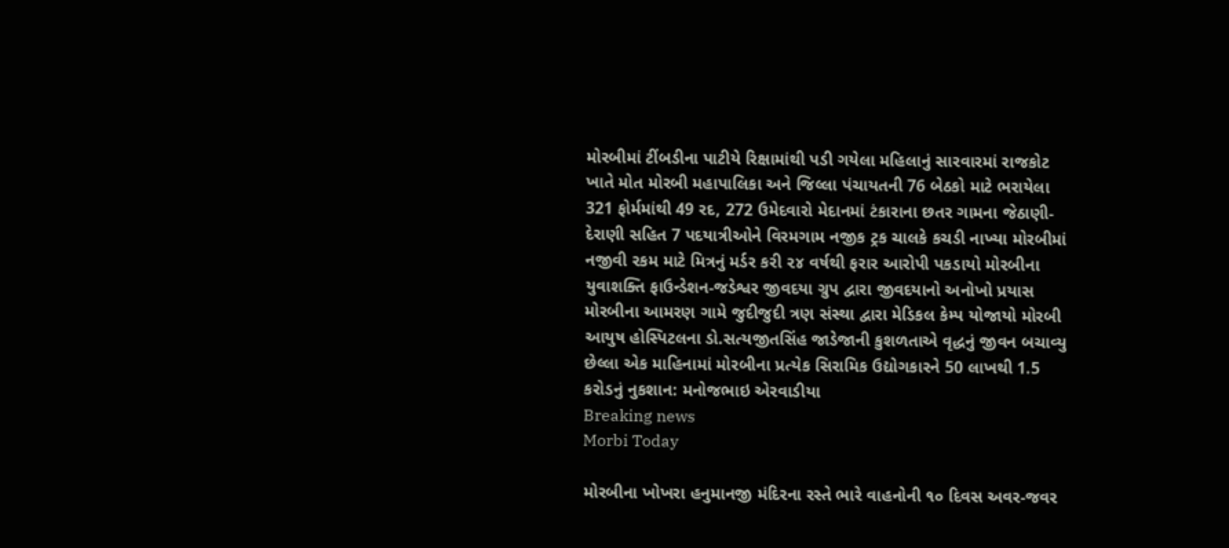મોરબીમાં ટીંબડીના પાટીયે રિક્ષામાંથી પડી ગયેલા મહિલાનું સારવારમાં રાજકોટ ખાતે મોત મોરબી મહાપાલિકા અને જિલ્લા પંચાયતની 76 બેઠકો માટે ભરાયેલા 321 ફોર્મમાંથી 49 રદ, 272 ઉમેદવારો મેદાનમાં ટંકારાના છતર ગામના જેઠાણી-દેરાણી સહિત 7 પદયાત્રીઓને વિરમગામ નજીક ટ્રક ચાલકે કચડી નાખ્યા મોરબીમાં નજીવી રકમ માટે મિત્રનું મર્ડર કરી ૨૪ વર્ષથી ફરાર આરોપી પકડાયો મોરબીના યુવાશક્તિ ફાઉન્ડેશન-જડેશ્વર જીવદયા ગ્રુપ દ્વારા જીવદયાનો અનોખો પ્રયાસ મોરબીના આમરણ ગામે જુદીજુદી ત્રણ સંસ્થા દ્વારા મેડિકલ કેમ્પ યોજાયો મોરબી આયુષ હોસ્પિટલના ડો.સત્યજીતસિંહ જાડેજાની કુશળતાએ વૃદ્ધનું જીવન બચાવ્યુ છેલ્લા એક માહિનામાં મોરબીના પ્રત્યેક સિરામિક ઉદ્યોગકારને 50 લાખથી 1.5 કરોડનું નુકશાન: મનોજભાઇ એરવાડીયા
Breaking news
Morbi Today

મોરબીના ખોખરા હનુમાનજી મંદિરના રસ્તે ભારે વાહનોની ૧૦ દિવસ અવર-જવર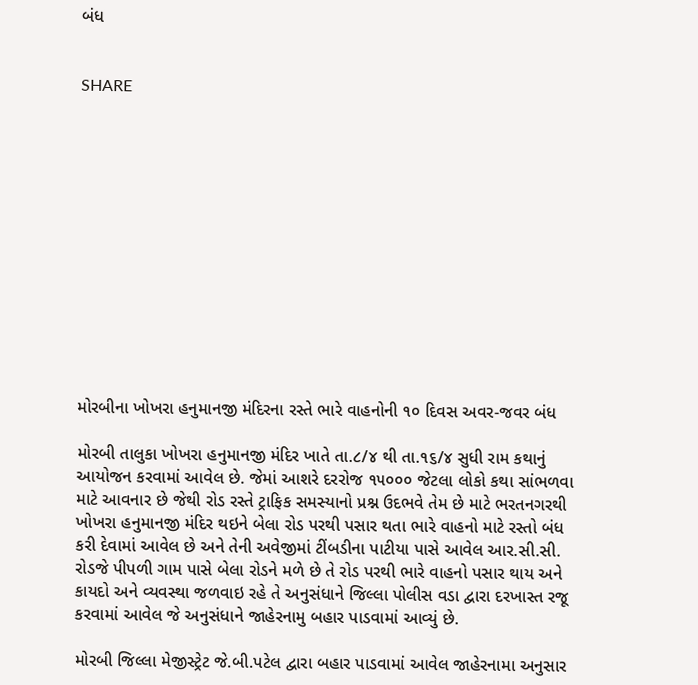બંધ


SHARE













મોરબીના ખોખરા હનુમાનજી મંદિરના રસ્તે ભારે વાહનોની ૧૦ દિવસ અવર-જવર બંધ

મોરબી તાલુકા ખોખરા હનુમાનજી મંદિર ખાતે તા.૮/૪ થી તા.૧૬/૪ સુધી રામ કથાનું આયોજન કરવામાં આવેલ છે. જેમાં આશરે દરરોજ ૧૫૦૦૦ જેટલા લોકો કથા સાંભળવા માટે આવનાર છે જેથી રોડ રસ્તે ટ્રાફિક સમસ્યાનો પ્રશ્ન ઉદભવે તેમ છે માટે ભરતનગરથી ખોખરા હનુમાનજી મંદિર થઇને બેલા રોડ પરથી પસાર થતા ભારે વાહનો માટે રસ્તો બંધ કરી દેવામાં આવેલ છે અને તેની અવેજીમાં ટીંબડીના પાટીયા પાસે આવેલ આર.સી.સી. રોડજે પીપળી ગામ પાસે બેલા રોડને મળે છે તે રોડ પરથી ભારે વાહનો પસાર થાય અને કાયદો અને વ્યવસ્થા જળવાઇ રહે તે અનુસંધાને જિલ્લા પોલીસ વડા દ્વારા દરખાસ્ત રજૂ કરવામાં આવેલ જે અનુસંધાને જાહેરનામુ બહાર પાડવામાં આવ્યું છે.

મોરબી જિલ્લા મેજીસ્ટ્રેટ જે.બી.પટેલ દ્વારા બહાર પાડવામાં આવેલ જાહેરનામા અનુસાર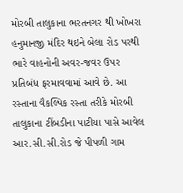મોરબી તાલુકાના ભરતનગર થી ખોખરા હનુમાનજી મંદિર થઇને બેલા રોડ પરથી ભારે વાહનોની અવર-જવર ઉપર પ્રતિબંધ ફરમાવવામાં આવે છે. આ રસ્તાના વૈકલ્પિક રસ્તા તરીકે મોરબી તાલુકાના ટીંબડીના પાટીયા પાસે આવેલ આર.સી.સી.રોડ જે પીપળી ગામ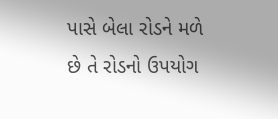પાસે બેલા રોડને મળે છે તે રોડનો ઉપયોગ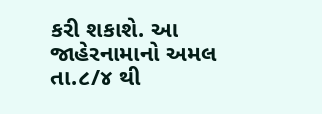કરી શકાશે. આ જાહેરનામાનો અમલ તા.૮/૪ થી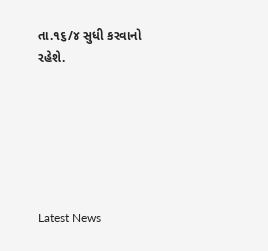તા.૧૬/૪ સુધી કરવાનો રહેશે.






Latest News